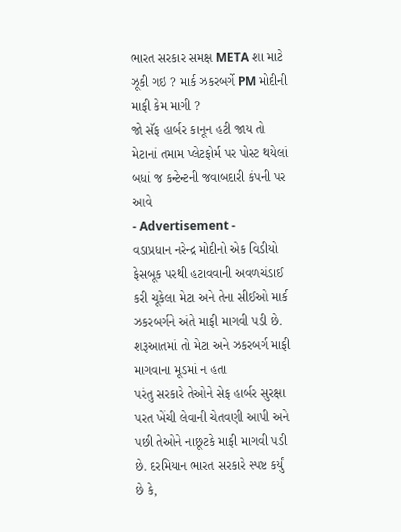ભારત સરકાર સમક્ષ META શા માટે ઝૂકી ગઇ ? માર્ક ઝકરબર્ગે PM મોદીની માફી કેમ માગી ?
જો સૅફ હાર્બર કાનૂન હટી જાય તો મેટાનાં તમામ પ્લેટફોર્મ પર પોસ્ટ થયેલાં બધાં જ કન્ટેન્ટની જવાબદારી કંપની પર આવે
- Advertisement -
વડાપ્રધાન નરેન્દ્ર મોદીનો એક વિડીયો ફેસબૂક પરથી હટાવવાની અવળચંડાઈ કરી ચૂકેલા મેટા અને તેના સીઈઓ માર્ક ઝકરબર્ગને અંતે માફી માગવી પડી છે. શરૂઆતમાં તો મેટા અને ઝકરબર્ગ માફી માગવાના મૂડમાં ન હતા
પરંતુ સરકારે તેઓને સેફ હાર્બર સુરક્ષા પરત ખેંચી લેવાની ચેતવણી આપી અને પછી તેઓને નાછૂટકે માફી માગવી પડી છે. દરમિયાન ભારત સરકારે સ્પષ્ટ કર્યું છે કે,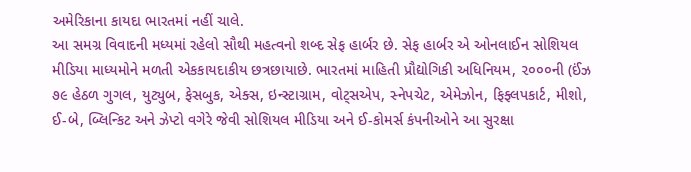અમેરિકાના કાયદા ભારતમાં નહીં ચાલે.
આ સમગ્ર વિવાદની મધ્યમાં રહેલો સૌથી મહત્વનો શબ્દ સેફ હાર્બર છે. સેફ હાર્બર એ ઓનલાઈન સોશિયલ મીડિયા માધ્યમોને મળતી એકકાયદાકીય છત્રછાયાછે. ભારતમાં માહિતી પ્રૌદ્યોગિકી અધિનિયમ, ૨૦૦૦ની (ઈંઝ
૭૯ હેઠળ ગુગલ, યુટ્યુબ, ફેસબુક, એક્સ, ઇન્સ્ટાગ્રામ, વોટ્સએપ, સ્નેપચેટ, એમેઝોન, ફિફ્લપકાર્ટ, મીશો, ઈ-બે, બ્લિન્કિટ અને ઝેપ્ટો વગેરે જેવી સોશિયલ મીડિયા અને ઈ-કોમર્સ કંપનીઓને આ સુરક્ષા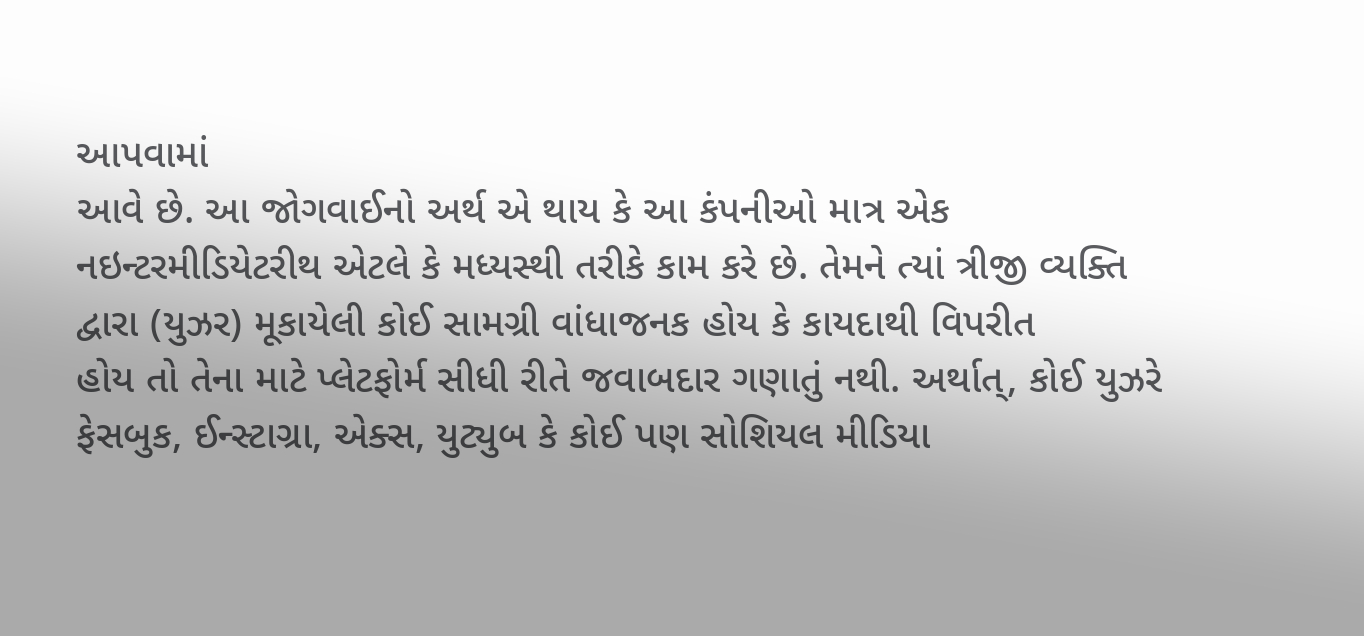આપવામાં
આવે છે. આ જોગવાઈનો અર્થ એ થાય કે આ કંપનીઓ માત્ર એક નઇન્ટરમીડિયેટરીથ એટલે કે મધ્યસ્થી તરીકે કામ કરે છે. તેમને ત્યાં ત્રીજી વ્યક્તિ દ્વારા (યુઝર) મૂકાયેલી કોઈ સામગ્રી વાંધાજનક હોય કે કાયદાથી વિપરીત
હોય તો તેના માટે પ્લેટફોર્મ સીધી રીતે જવાબદાર ગણાતું નથી. અર્થાત્, કોઈ યુઝરે ફેસબુક, ઈન્સ્ટાગ્રા, એક્સ, યુટ્યુબ કે કોઈ પણ સોશિયલ મીડિયા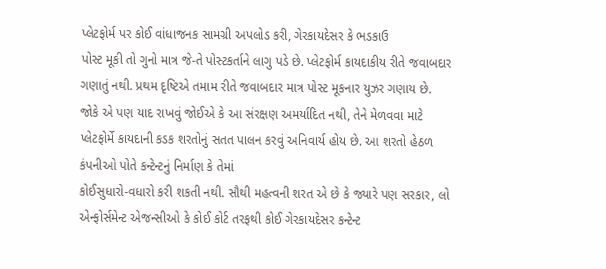પ્લેટફોર્મ પર કોઈ વાંધાજનક સામગ્રી અપલોડ કરી, ગેરકાયદેસર કે ભડકાઉ
પોસ્ટ મૂકી તો ગુનો માત્ર જે-તે પોસ્ટકર્તાને લાગુ પડે છે. પ્લેટફોર્મ કાયદાકીય રીતે જવાબદાર ગણાતું નથી. પ્રથમ દૃષ્ટિએ તમામ રીતે જવાબદાર માત્ર પોસ્ટ મૂકનાર યુઝર ગણાય છે.
જોકે એ પણ યાદ રાખવું જોઈએ કે આ સંરક્ષણ અમર્યાદિત નથી, તેને મેળવવા માટે પ્લેટફોર્મે કાયદાની કડક શરતોનું સતત પાલન કરવું અનિવાર્ય હોય છે. આ શરતો હેઠળ કંપનીઓ પોતે કન્ટેન્ટનું નિર્માણ કે તેમાં
કોઈસુધારો-વધારો કરી શકતી નથી. સૌથી મહત્વની શરત એ છે કે જ્યારે પણ સરકાર, લો એન્ફોર્સમેન્ટ એજન્સીઓ કે કોઈ કોર્ટ તરફથી કોઈ ગેરકાયદેસર કન્ટેન્ટ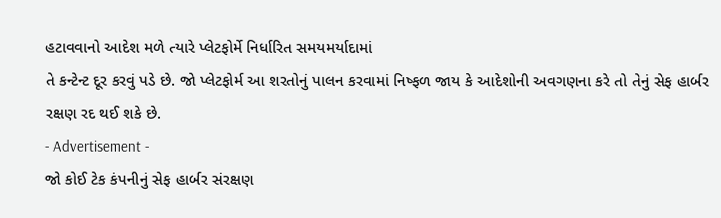હટાવવાનો આદેશ મળે ત્યારે પ્લેટફોર્મે નિર્ધારિત સમયમર્યાદામાં
તે કન્ટેન્ટ દૂર કરવું પડે છે. જો પ્લેટફોર્મ આ શરતોનું પાલન કરવામાં નિષ્ફળ જાય કે આદેશોની અવગણના કરે તો તેનું સેફ હાર્બર રક્ષણ રદ થઈ શકે છે.
- Advertisement -
જો કોઈ ટેક કંપનીનું સેફ હાર્બર સંરક્ષણ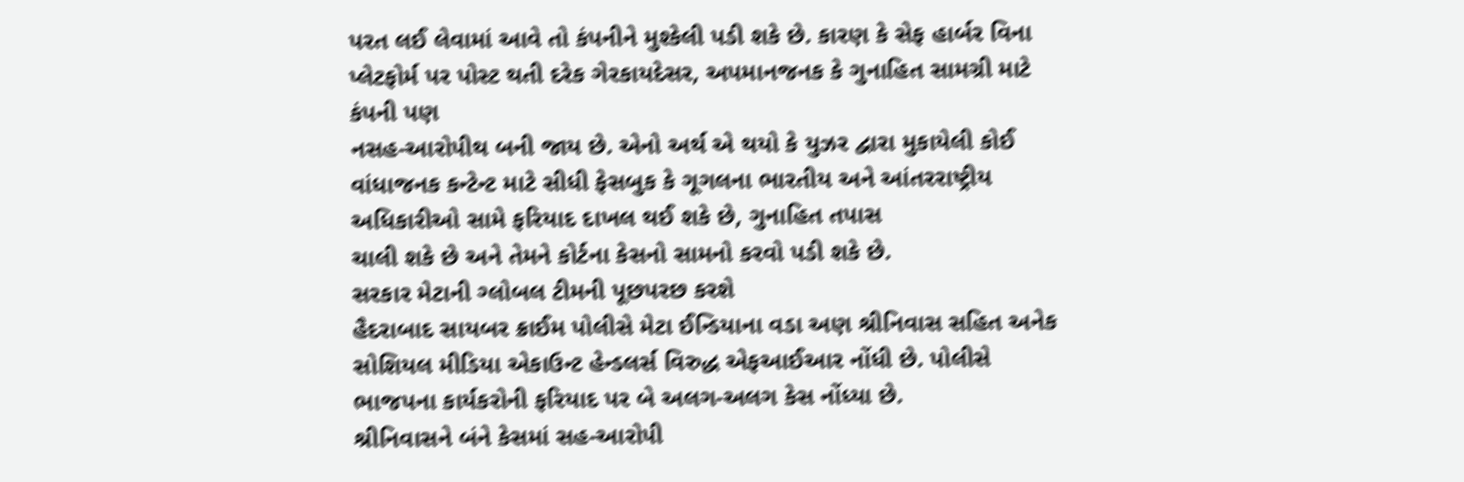પરત લઈ લેવામાં આવે તો કંપનીને મુશ્કેલી પડી શકે છે. કારણ કે સેફ હાર્બર વિના પ્લેટફોર્મ પર પોસ્ટ થતી દરેક ગેરકાયદેસર, અપમાનજનક કે ગુનાહિત સામગ્રી માટે કંપની પણ
નસહ-આરોપીથ બની જાય છે. એનો અર્થ એ થયો કે યુઝર દ્વારા મુકાયેલી કોઈ વાંધાજનક કન્ટેન્ટ માટે સીધી ફેસબુક કે ગૂગલના ભારતીય અને આંતરરાષ્ટ્રીય અધિકારીઓ સામે ફરિયાદ દાખલ થઈ શકે છે, ગુનાહિત તપાસ
ચાલી શકે છે અને તેમને કોર્ટના કેસનો સામનો કરવો પડી શકે છે.
સરકાર મેટાની ગ્લોબલ ટીમની પૂછપરછ કરશે
હૈદરાબાદ સાયબર ક્રાઈમ પોલીસે મેટા ઈન્ડિયાના વડા અણ શ્રીનિવાસ સહિત અનેક સોશિયલ મીડિયા એકાઉન્ટ હેન્ડલર્સ વિરુદ્ધ એફઆઈઆર નોંધી છે. પોલીસે ભાજપના કાર્યકરોની ફરિયાદ પર બે અલગ-અલગ કેસ નોંધ્યા છે.
શ્રીનિવાસને બંને કેસમાં સહ-આરોપી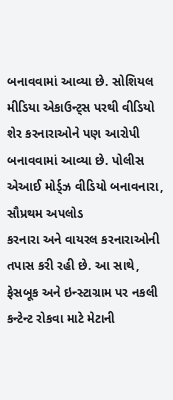બનાવવામાં આવ્યા છે. સોશિયલ મીડિયા એકાઉન્ટ્સ પરથી વીડિયો શેર કરનારાઓને પણ આરોપી બનાવવામાં આવ્યા છે. પોલીસ એઆઈ મોર્ડ્ઝ વીડિયો બનાવનારા, સૌપ્રથમ અપલોડ
કરનારા અને વાયરલ કરનારાઓની તપાસ કરી રહી છે. આ સાથે, ફેસબૂક અને ઇન્સ્ટાગ્રામ પર નકલી કન્ટેન્ટ રોકવા માટે મેટાની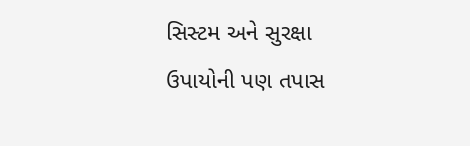સિસ્ટમ અને સુરક્ષા ઉપાયોની પણ તપાસ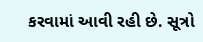કરવામાં આવી રહી છે. સૂત્રો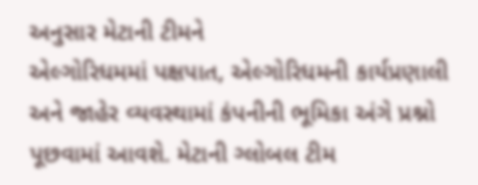અનુસાર મેટાની ટીમને
એલ્ગોરિધમમાં પક્ષપાત, એલ્ગોરિધમની કાર્યપ્રણાલી અને જાહેર વ્યવસ્થામાં કંપનીની ભૂમિકા અંગે પ્રશ્નો પૂછવામાં આવશે. મેટાની ગ્લોબલ ટીમ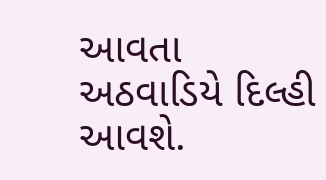આવતા અઠવાડિયે દિલ્હી આવશે.